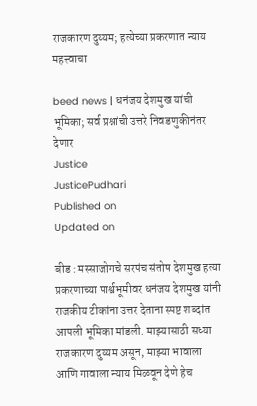राजकारण दुय्यम; हत्येच्या प्रकरणात न्याय महत्त्वाचा

beed news | धनंजय देशमुख यांची भूमिका; सर्व प्रश्नांची उत्तरे निवडणुकीनंतर देणार
Justice
JusticePudhari
Published on
Updated on

बीड : मस्साजोगचे सरपंच संतोष देशमुख हत्या प्रकरणाच्या पार्श्वभूमीवर धनंजय देशमुख यांनी राजकीय टीकांना उत्तर देताना स्पष्ट शब्दांत आपली भूमिका मांडली. माझ्यासाठी सध्या राजकारण दुय्यम असून, माझ्या भावाला आणि गावाला न्याय मिळवून देणे हेच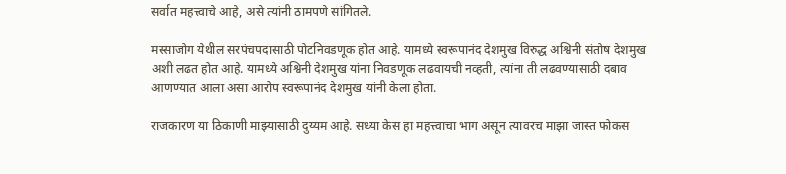सर्वात महत्त्वाचे आहे, असे त्यांनी ठामपणे सांगितले.

मस्साजोग येथील सरपंचपदासाठी पोटनिवडणूक होत आहे. यामध्ये स्वरूपानंद देशमुख विरुद्ध अश्विनी संतोष देशमुख अशी लढत होत आहे. यामध्ये अश्विनी देशमुख यांना निवडणूक लढवायची नव्हती, त्यांना ती लढवण्यासाठी दबाव आणण्यात आला असा आरोप स्वरूपानंद देशमुख यांनी केला होता.

राजकारण या ठिकाणी माझ्यासाठी दुय्यम आहे. सध्या केस हा महत्त्वाचा भाग असून त्यावरच माझा जास्त फोकस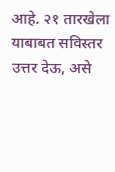आहे. २१ तारखेला याबाबत सविस्तर उत्तर देऊ, असे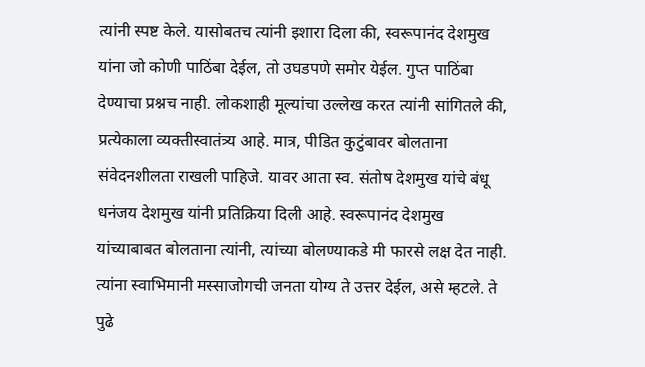त्यांनी स्पष्ट केले. यासोबतच त्यांनी इशारा दिला की, स्वरूपानंद देशमुख यांना जो कोणी पाठिंबा देईल, तो उघडपणे समोर येईल. गुप्त पाठिंबा देण्याचा प्रश्नच नाही. लोकशाही मूल्यांचा उल्लेख करत त्यांनी सांगितले की, प्रत्येकाला व्यक्तीस्वातंत्र्य आहे. मात्र, पीडित कुटुंबावर बोलताना संवेदनशीलता राखली पाहिजे. यावर आता स्व. संतोष देशमुख यांचे बंधू धनंजय देशमुख यांनी प्रतिक्रिया दिली आहे. स्वरूपानंद देशमुख यांच्याबाबत बोलताना त्यांनी, त्यांच्या बोलण्याकडे मी फारसे लक्ष देत नाही. त्यांना स्वाभिमानी मस्साजोगची जनता योग्य ते उत्तर देईल, असे म्हटले. ते पुढे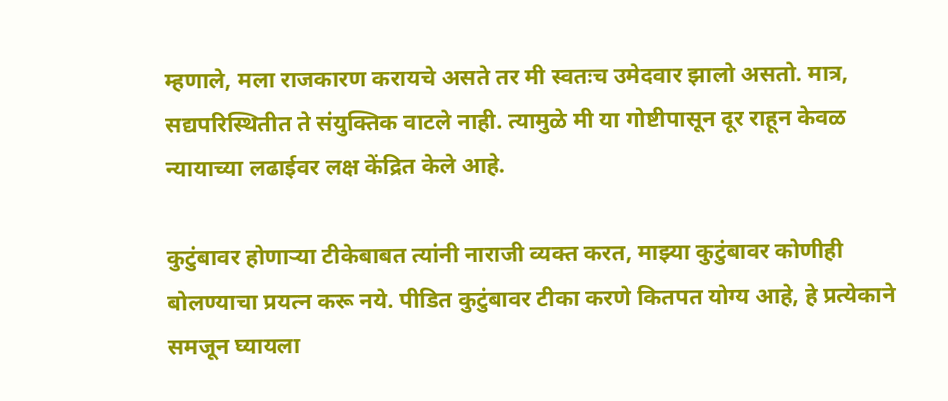म्हणाले, मला राजकारण करायचे असते तर मी स्वतःच उमेदवार झालो असतो. मात्र, सद्यपरिस्थितीत ते संयुक्तिक वाटले नाही. त्यामुळे मी या गोष्टीपासून दूर राहून केवळ न्यायाच्या लढाईवर लक्ष केंद्रित केले आहे.

कुटुंबावर होणाऱ्या टीकेबाबत त्यांनी नाराजी व्यक्त करत, माझ्या कुटुंबावर कोणीही बोलण्याचा प्रयत्न करू नये. पीडित कुटुंबावर टीका करणे कितपत योग्य आहे, हे प्रत्येकाने समजून घ्यायला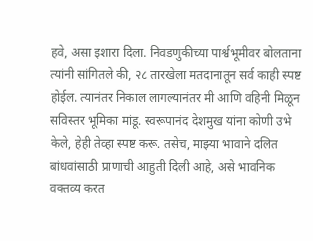हवे, असा इशारा दिला. निवडणुकीच्या पार्श्वभूमीवर बोलताना त्यांनी सांगितले की, २८ तारखेला मतदानातून सर्व काही स्पष्ट होईल. त्यानंतर निकाल लागल्यानंतर मी आणि वहिनी मिळून सविस्तर भूमिका मांडू. स्वरूपानंद देशमुख यांना कोणी उभे केले, हेही तेव्हा स्पष्ट करू. तसेच, माझ्या भावाने दलित बांधवांसाठी प्राणाची आहुती दिली आहे, असे भावनिक वक्तव्य करत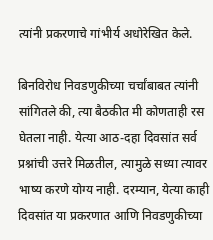त्यांनी प्रकरणाचे गांभीर्य अधोरेखित केले.

बिनविरोध निवडणुकीच्या चर्चांबाबत त्यांनी सांगितले की, त्या बैठकीत मी कोणताही रस घेतला नाही. येत्या आठ-दहा दिवसांत सर्व प्रश्नांची उत्तरे मिळतील, त्यामुळे सध्या त्यावर भाष्य करणे योग्य नाही. दरम्यान, येत्या काही दिवसांत या प्रकरणात आणि निवडणुकीच्या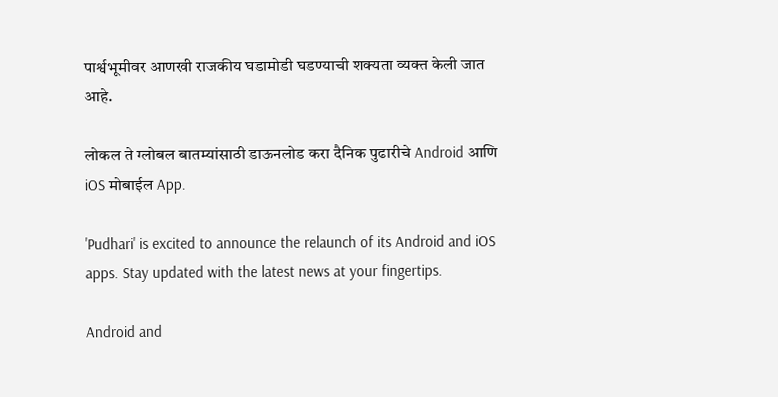पार्श्वभूमीवर आणखी राजकीय घडामोडी घडण्याची शक्यता व्यक्त केली जात आहे.

लोकल ते ग्लोबल बातम्यांसाठी डाऊनलोड करा दैनिक पुढारीचे Android आणि iOS मोबाईल App.

'Pudhari' is excited to announce the relaunch of its Android and iOS apps. Stay updated with the latest news at your fingertips.

Android and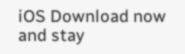iOS Download now and stay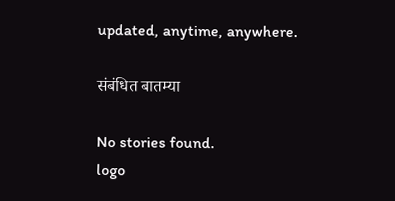updated, anytime, anywhere.

संबंधित बातम्या

No stories found.
logo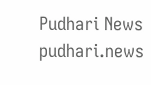Pudhari News
pudhari.news